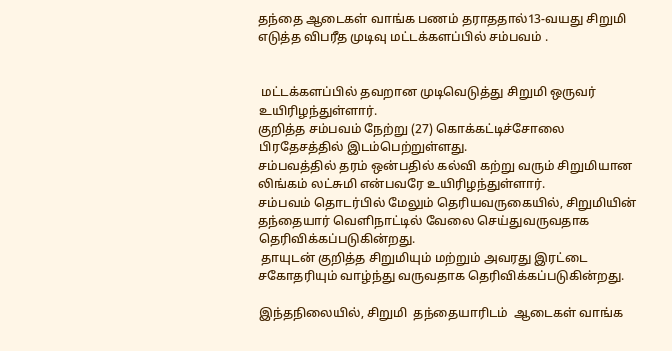தந்தை ஆடைகள் வாங்க பணம் தராததால்13-வயது சிறுமி எடுத்த விபரீத முடிவு மட்டக்களப்பில் சம்பவம் .


 மட்டக்களப்பில் தவறான முடிவெடுத்து சிறுமி ஒருவர் உயிரிழந்துள்ளார்.
குறித்த சம்பவம் நேற்று (27) கொக்கட்டிச்சோலை பிரதேசத்தில் இடம்பெற்றுள்ளது.
சம்பவத்தில் தரம் ஒன்பதில் கல்வி கற்று வரும் சிறுமியான லிங்கம் லட்சுமி என்பவரே உயிரிழந்துள்ளார்.
சம்பவம் தொடர்பில் மேலும் தெரியவருகையில், சிறுமியின் தந்தையார் வெளிநாட்டில் வேலை செய்துவருவதாக தெரிவிக்கப்படுகின்றது.
 தாயுடன் குறித்த சிறுமியும் மற்றும் அவரது இரட்டை சகோதரியும் வாழ்ந்து வருவதாக தெரிவிக்கப்படுகின்றது.

இந்தநிலையில், சிறுமி  தந்தையாரிடம்  ஆடைகள் வாங்க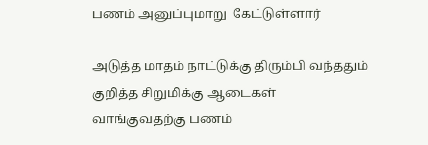பணம் அனுப்புமாறு  கேட்டுள்ளார்

அடுத்த மாதம் நாட்டுக்கு திரும்பி வந்ததும் குறித்த சிறுமிக்கு ஆடைகள் வாங்குவதற்கு பணம்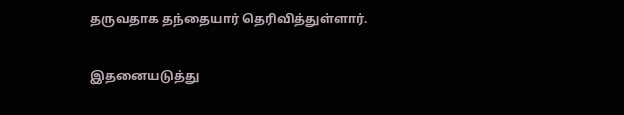தருவதாக தந்தையார் தெரிவித்துள்ளார்.

இதனையடுத்து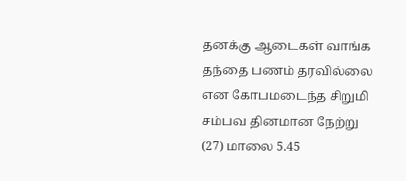தனக்கு ஆடைகள் வாங்க தந்தை பணம் தரவில்லை என கோபமடைந்த சிறுமி சம்பவ தினமான நேற்று (27) மாலை 5.45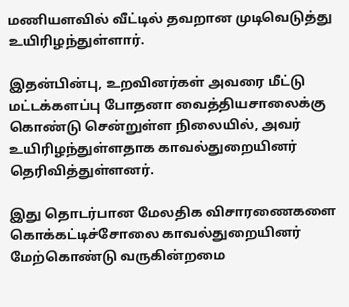மணியளவில் வீட்டில் தவறான முடிவெடுத்து உயிரிழந்துள்ளார்.

இதன்பின்பு, உறவினர்கள் அவரை மீட்டு மட்டக்களப்பு போதனா வைத்தியசாலைக்கு கொண்டு சென்றுள்ள நிலையில், அவர் உயிரிழந்துள்ளதாக காவல்துறையினர் தெரிவித்துள்ளனர்.

இது தொடர்பான மேலதிக விசாரணைகளை கொக்கட்டிச்சோலை காவல்துறையினர் மேற்கொண்டு வருகின்றமை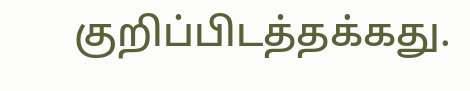குறிப்பிடத்தக்கது.